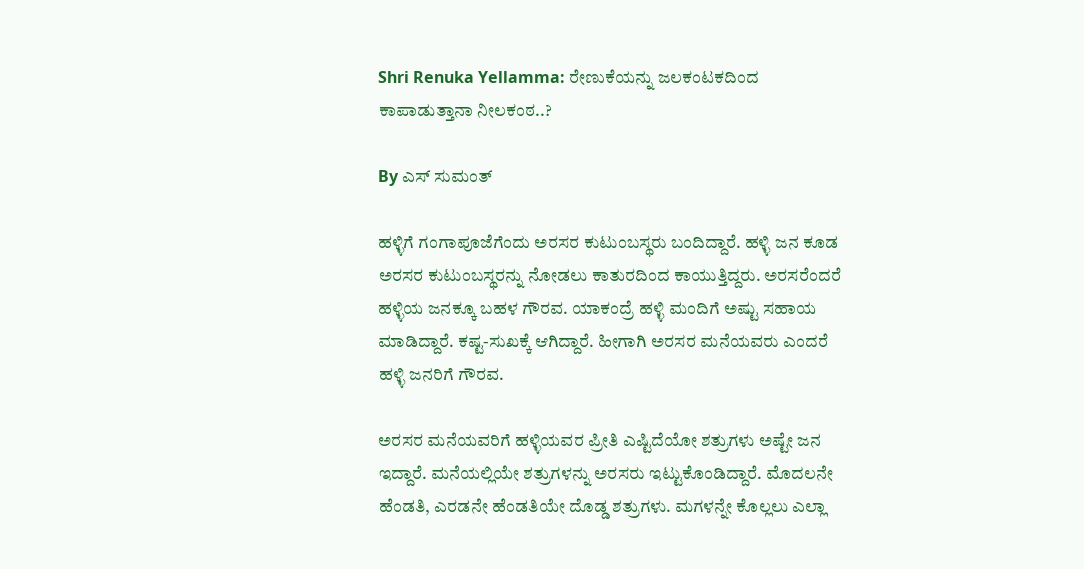Shri Renuka Yellamma: ರೇಣುಕೆಯನ್ನು ಜಲಕಂಟಕದಿಂದ ಕಾಪಾಡುತ್ತಾನಾ ನೀಲಕಂಠ..?

By ಎಸ್ ಸುಮಂತ್

ಹಳ್ಳಿಗೆ ಗಂಗಾಪೂಜೆಗೆಂದು ಅರಸರ ಕುಟುಂಬಸ್ಥರು ಬಂದಿದ್ದಾರೆ. ಹಳ್ಳಿ ಜನ ಕೂಡ ಅರಸರ ಕುಟುಂಬಸ್ಥರನ್ನು ನೋಡಲು ಕಾತುರದಿಂದ ಕಾಯುತ್ತಿದ್ದರು. ಅರಸರೆಂದರೆ ಹಳ್ಳಿಯ ಜನಕ್ಕೂ ಬಹಳ ಗೌರವ. ಯಾಕಂದ್ರೆ ಹಳ್ಳಿ ಮಂದಿಗೆ ಅಷ್ಟು ಸಹಾಯ ಮಾಡಿದ್ದಾರೆ. ಕಷ್ಟ-ಸುಖಕ್ಕೆ ಆಗಿದ್ದಾರೆ. ಹೀಗಾಗಿ ಅರಸರ ಮನೆಯವರು ಎಂದರೆ ಹಳ್ಳಿ ಜನರಿಗೆ ಗೌರವ.

ಅರಸರ ಮನೆಯವರಿಗೆ ಹಳ್ಳಿಯವರ ಪ್ರೀತಿ ಎಷ್ಟಿದೆಯೋ ಶತ್ರುಗಳು ಅಷ್ಟೇ ಜನ ಇದ್ದಾರೆ. ಮನೆಯಲ್ಲಿಯೇ ಶತ್ರುಗಳನ್ನು ಅರಸರು ಇಟ್ಟುಕೊಂಡಿದ್ದಾರೆ. ಮೊದಲನೇ ಹೆಂಡತಿ, ಎರಡನೇ ಹೆಂಡತಿಯೇ ದೊಡ್ಡ ಶತ್ರುಗಳು. ಮಗಳನ್ನೇ ಕೊಲ್ಲಲು ಎಲ್ಲಾ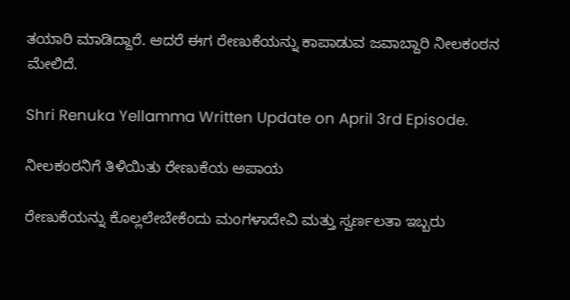ತಯಾರಿ ಮಾಡಿದ್ದಾರೆ. ಆದರೆ ಈಗ ರೇಣುಕೆಯನ್ನು ಕಾಪಾಡುವ ಜವಾಬ್ದಾರಿ ನೀಲಕಂಠನ ಮೇಲಿದೆ.

Shri Renuka Yellamma Written Update on April 3rd Episode.

ನೀಲಕಂಠನಿಗೆ ತಿಳಿಯಿತು ರೇಣುಕೆಯ ಅಪಾಯ

ರೇಣುಕೆಯನ್ನು ಕೊಲ್ಲಲೇಬೇಕೆಂದು ಮಂಗಳಾದೇವಿ ಮತ್ತು ಸ್ವರ್ಣಲತಾ ಇಬ್ಬರು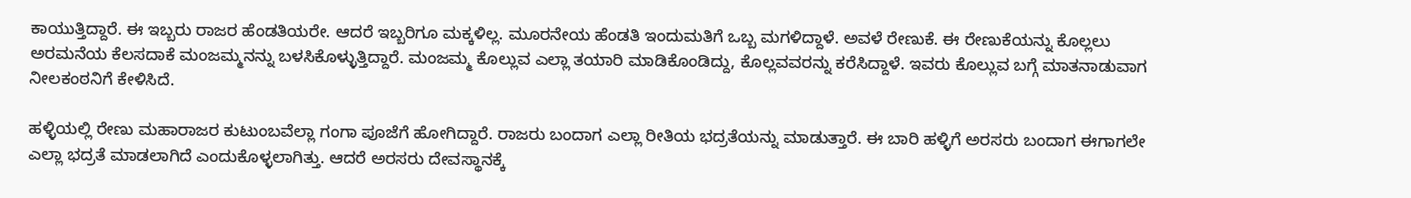ಕಾಯುತ್ತಿದ್ದಾರೆ. ಈ ಇಬ್ಬರು ರಾಜರ ಹೆಂಡತಿಯರೇ. ಆದರೆ ಇಬ್ಬರಿಗೂ ಮಕ್ಕಳಿಲ್ಲ. ಮೂರನೇಯ ಹೆಂಡತಿ ಇಂದುಮತಿಗೆ ಒಬ್ಬ ಮಗಳಿದ್ದಾಳೆ. ಅವಳೆ ರೇಣುಕೆ. ಈ ರೇಣುಕೆಯನ್ನು ಕೊಲ್ಲಲು ಅರಮನೆಯ ಕೆಲಸದಾಕೆ ಮಂಜಮ್ಮನನ್ನು ಬಳಸಿಕೊಳ್ಳುತ್ತಿದ್ದಾರೆ. ಮಂಜಮ್ಮ ಕೊಲ್ಲುವ ಎಲ್ಲಾ ತಯಾರಿ ಮಾಡಿಕೊಂಡಿದ್ದು, ಕೊಲ್ಲವವರನ್ನು ಕರೆಸಿದ್ದಾಳೆ. ಇವರು ಕೊಲ್ಲುವ ಬಗ್ಗೆ ಮಾತನಾಡುವಾಗ ನೀಲಕಂಠನಿಗೆ ಕೇಳಿಸಿದೆ.

ಹಳ್ಳಿಯಲ್ಲಿ ರೇಣು ಮಹಾರಾಜರ ಕುಟುಂಬವೆಲ್ಲಾ ಗಂಗಾ ಪೂಜೆಗೆ ಹೋಗಿದ್ದಾರೆ. ರಾಜರು ಬಂದಾಗ ಎಲ್ಲಾ ರೀತಿಯ ಭದ್ರತೆಯನ್ನು ಮಾಡುತ್ತಾರೆ. ಈ ಬಾರಿ ಹಳ್ಳಿಗೆ ಅರಸರು ಬಂದಾಗ ಈಗಾಗಲೇ ಎಲ್ಲಾ ಭದ್ರತೆ ಮಾಡಲಾಗಿದೆ ಎಂದುಕೊಳ್ಳಲಾಗಿತ್ತು. ಆದರೆ ಅರಸರು ದೇವಸ್ಥಾನಕ್ಕೆ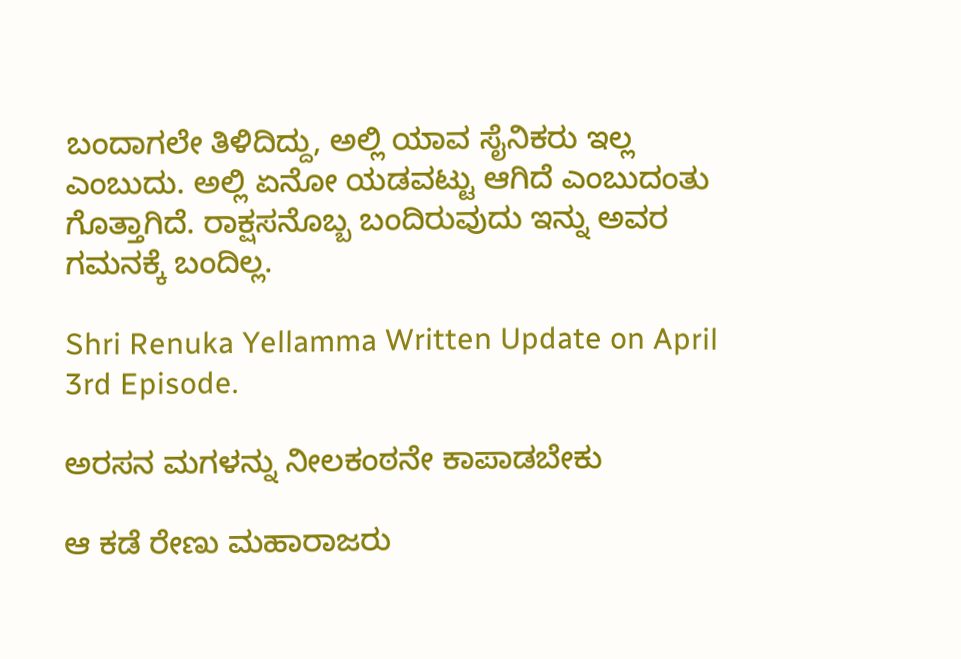ಬಂದಾಗಲೇ ತಿಳಿದಿದ್ದು, ಅಲ್ಲಿ ಯಾವ ಸೈನಿಕರು ಇಲ್ಲ ಎಂಬುದು. ಅಲ್ಲಿ ಏನೋ ಯಡವಟ್ಟು ಆಗಿದೆ ಎಂಬುದಂತು ಗೊತ್ತಾಗಿದೆ. ರಾಕ್ಷಸನೊಬ್ಬ ಬಂದಿರುವುದು ಇನ್ನು ಅವರ ಗಮನಕ್ಕೆ ಬಂದಿಲ್ಲ.

Shri Renuka Yellamma Written Update on April 3rd Episode.

ಅರಸನ ಮಗಳನ್ನು ನೀಲಕಂಠನೇ ಕಾಪಾಡಬೇಕು

ಆ ಕಡೆ ರೇಣು ಮಹಾರಾಜರು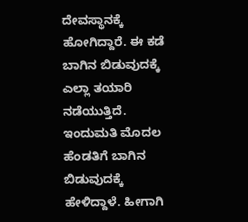ದೇವಸ್ಥಾನಕ್ಕೆ ಹೋಗಿದ್ದಾರೆ. ಈ ಕಡೆ ಬಾಗಿನ ಬಿಡುವುದಕ್ಕೆ ಎಲ್ಲಾ ತಯಾರಿ ನಡೆಯುತ್ತಿದೆ. ಇಂದುಮತಿ ಮೊದಲ ಹೆಂಡತಿಗೆ ಬಾಗಿನ ಬಿಡುವುದಕ್ಕೆ ಹೇಳಿದ್ದಾಳೆ. ಹೀಗಾಗಿ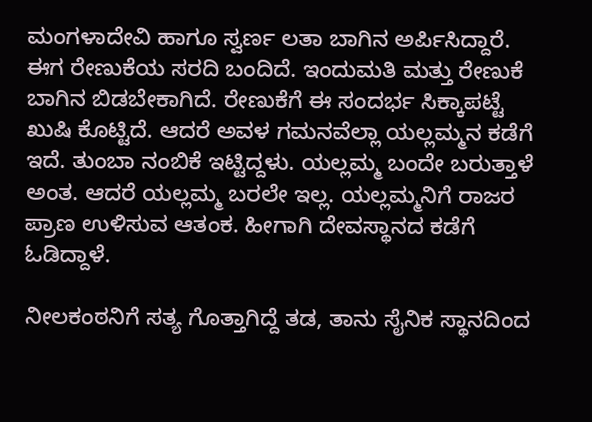ಮಂಗಳಾದೇವಿ ಹಾಗೂ ಸ್ವರ್ಣ ಲತಾ ಬಾಗಿನ ಅರ್ಪಿಸಿದ್ದಾರೆ. ಈಗ ರೇಣುಕೆಯ ಸರದಿ ಬಂದಿದೆ. ಇಂದುಮತಿ ಮತ್ತು ರೇಣುಕೆ ಬಾಗಿನ ಬಿಡಬೇಕಾಗಿದೆ. ರೇಣುಕೆಗೆ ಈ ಸಂದರ್ಭ ಸಿಕ್ಕಾಪಟ್ಟೆ ಖುಷಿ ಕೊಟ್ಟಿದೆ. ಆದರೆ ಅವಳ ಗಮನವೆಲ್ಲಾ ಯಲ್ಲಮ್ಮನ ಕಡೆಗೆ ಇದೆ. ತುಂಬಾ ನಂಬಿಕೆ ಇಟ್ಟಿದ್ದಳು. ಯಲ್ಲಮ್ಮ ಬಂದೇ ಬರುತ್ತಾಳೆ ಅಂತ. ಆದರೆ ಯಲ್ಲಮ್ಮ ಬರಲೇ ಇಲ್ಲ. ಯಲ್ಲಮ್ಮನಿಗೆ ರಾಜರ ಪ್ರಾಣ ಉಳಿಸುವ ಆತಂಕ. ಹೀಗಾಗಿ ದೇವಸ್ಥಾನದ ಕಡೆಗೆ ಓಡಿದ್ದಾಳೆ‌.

ನೀಲಕಂಠನಿಗೆ ಸತ್ಯ ಗೊತ್ತಾಗಿದ್ದೆ ತಡ, ತಾನು ಸೈನಿಕ ಸ್ಥಾನದಿಂದ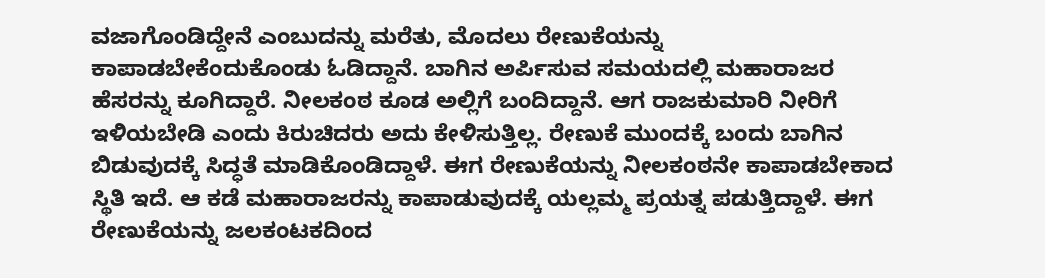ವಜಾಗೊಂಡಿದ್ದೇನೆ ಎಂಬುದನ್ನು ಮರೆತು, ಮೊದಲು ರೇಣುಕೆಯನ್ನು ಕಾಪಾಡಬೇಕೆಂದುಕೊಂಡು ಓಡಿದ್ದಾನೆ. ಬಾಗಿನ ಅರ್ಪಿಸುವ ಸಮಯದಲ್ಲಿ ಮಹಾರಾಜರ ಹೆಸರನ್ನು ಕೂಗಿದ್ದಾರೆ. ನೀಲಕಂಠ ಕೂಡ ಅಲ್ಲಿಗೆ ಬಂದಿದ್ದಾನೆ. ಆಗ ರಾಜಕುಮಾರಿ ನೀರಿಗೆ ಇಳಿಯಬೇಡಿ ಎಂದು ಕಿರುಚಿದರು ಅದು ಕೇಳಿಸುತ್ತಿಲ್ಲ. ರೇಣುಕೆ ಮುಂದಕ್ಕೆ ಬಂದು ಬಾಗಿನ ಬಿಡುವುದಕ್ಕೆ ಸಿದ್ಧತೆ ಮಾಡಿಕೊಂಡಿದ್ದಾಳೆ. ಈಗ ರೇಣುಕೆಯನ್ನು ನೀಲಕಂಠನೇ ಕಾಪಾಡಬೇಕಾದ ಸ್ಥಿತಿ ಇದೆ. ಆ ಕಡೆ ಮಹಾರಾಜರನ್ನು ಕಾಪಾಡುವುದಕ್ಕೆ ಯಲ್ಲಮ್ಮ ಪ್ರಯತ್ನ ಪಡುತ್ತಿದ್ದಾಳೆ. ಈಗ ರೇಣುಕೆಯನ್ನು ಜಲಕಂಟಕದಿಂದ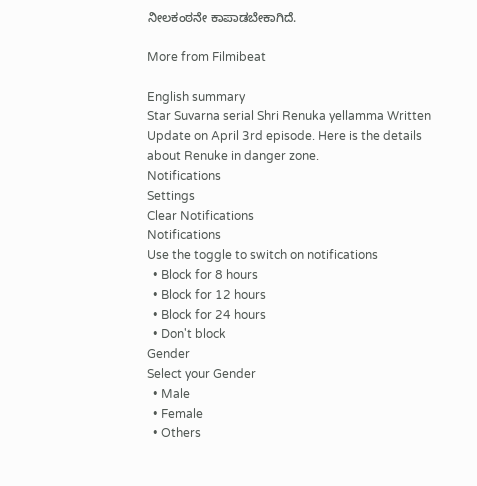ನೀಲಕಂಠನೇ ಕಾಪಾಡಬೇಕಾಗಿದೆ.

More from Filmibeat

English summary
Star Suvarna serial Shri Renuka yellamma Written Update on April 3rd episode. Here is the details about Renuke in danger zone.
Notifications
Settings
Clear Notifications
Notifications
Use the toggle to switch on notifications
  • Block for 8 hours
  • Block for 12 hours
  • Block for 24 hours
  • Don't block
Gender
Select your Gender
  • Male
  • Female
  • Others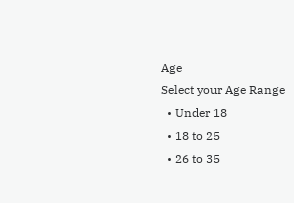Age
Select your Age Range
  • Under 18
  • 18 to 25
  • 26 to 35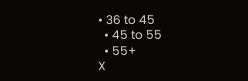• 36 to 45
  • 45 to 55
  • 55+
X